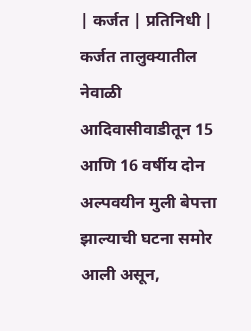| कर्जत | प्रतिनिधी |
कर्जत तालुक्यातील नेवाळी आदिवासीवाडीतून 15 आणि 16 वर्षीय दोन अल्पवयीन मुली बेपत्ता झाल्याची घटना समोर आली असून,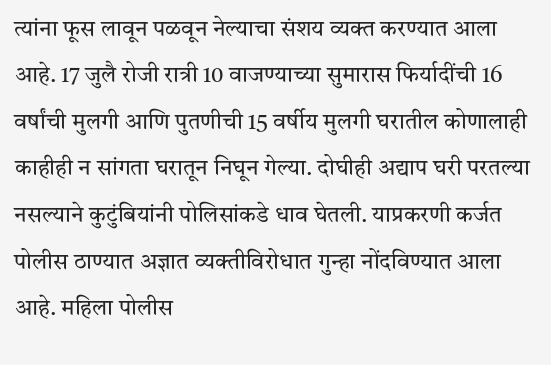त्यांना फूस लावून पळवून नेल्याचा संशय व्यक्त करण्यात आला आहे. 17 जुलै रोजी रात्री 10 वाजण्याच्या सुमारास फिर्यादींची 16 वर्षांची मुलगी आणि पुतणीची 15 वर्षीय मुलगी घरातील कोणालाही काहीही न सांगता घरातून निघून गेल्या. दोघीही अद्याप घरी परतल्या नसल्याने कुटुंबियांनी पोलिसांकडे धाव घेतली. याप्रकरणी कर्जत पोलीस ठाण्यात अज्ञात व्यक्तीविरोधात गुन्हा नोंदविण्यात आला आहे. महिला पोलीस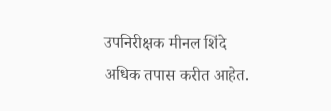उपनिरीक्षक मीनल शिंदे अधिक तपास करीत आहेत.